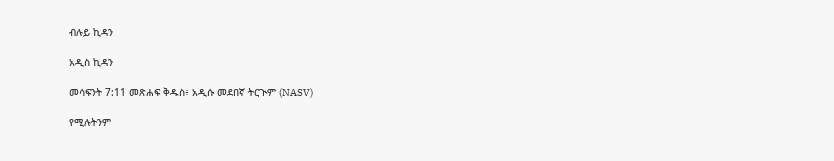ብሉይ ኪዳን

አዲስ ኪዳን

መሳፍንት 7:11 መጽሐፍ ቅዱስ፥ አዲሱ መደበኛ ትርጒም (NASV)

የሚሉትንም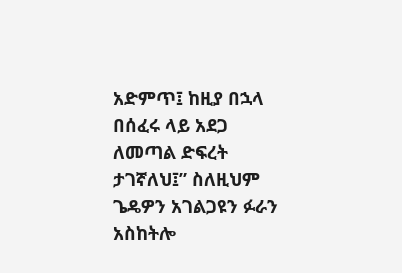አድምጥ፤ ከዚያ በኋላ በሰፈሩ ላይ አደጋ ለመጣል ድፍረት ታገኛለህ፤” ስለዚህም ጌዴዎን አገልጋዩን ፉራን አስከትሎ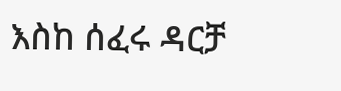እስከ ሰፈሩ ዳርቻ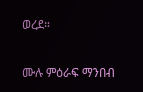ወረደ።

ሙሉ ምዕራፍ ማንበብ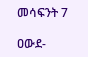መሳፍንት 7

ዐውደ-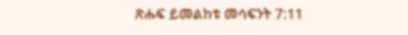ጽሑፍ ይመልከቱ መሳፍንት 7:11